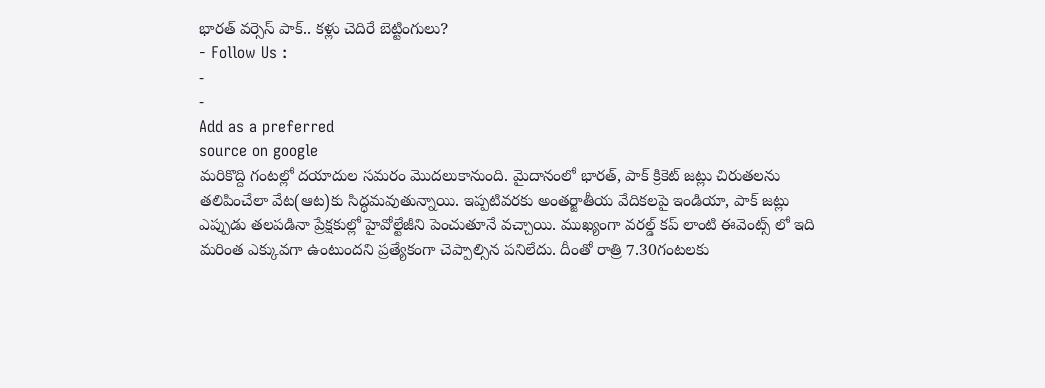భారత్ వర్సెస్ పాక్.. కళ్లు చెదిరే బెట్టింగులు?
- Follow Us :
-
-
Add as a preferred
source on google
మరికొద్ది గంటల్లో దయాదుల సమరం మొదలుకానుంది. మైదానంలో భారత్, పాక్ క్రికెట్ జట్లు చిరుతలను తలిపించేలా వేట(ఆట)కు సిద్ధమవుతున్నాయి. ఇప్పటివరకు అంతర్జాతీయ వేదికలపై ఇండియా, పాక్ జట్లు ఎప్పుడు తలపడినా ప్రేక్షకుల్లో హైవోల్టేజీని పెంచుతూనే వచ్చాయి. ముఖ్యంగా వరల్డ్ కప్ లాంటి ఈవెంట్స్ లో ఇది మరింత ఎక్కువగా ఉంటుందని ప్రత్యేకంగా చెప్పాల్సిన పనిలేదు. దీంతో రాత్రి 7.30గంటలకు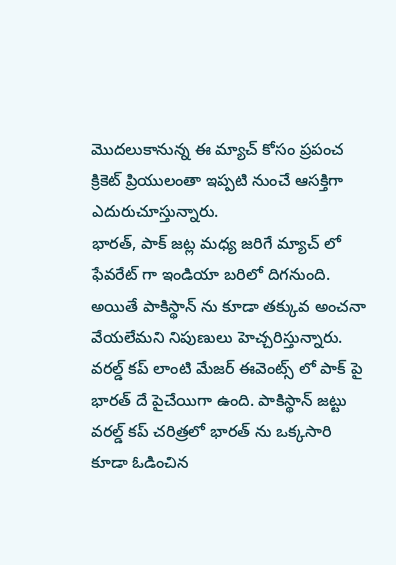మొదలుకానున్న ఈ మ్యాచ్ కోసం ప్రపంచ క్రికెట్ ప్రియులంతా ఇప్పటి నుంచే ఆసక్తిగా ఎదురుచూస్తున్నారు.
భారత్, పాక్ జట్ల మధ్య జరిగే మ్యాచ్ లో ఫేవరేట్ గా ఇండియా బరిలో దిగనుంది. అయితే పాకిస్థాన్ ను కూడా తక్కువ అంచనా వేయలేమని నిపుణులు హెచ్చరిస్తున్నారు. వరల్డ్ కప్ లాంటి మేజర్ ఈవెంట్స్ లో పాక్ పై భారత్ దే పైచేయిగా ఉంది. పాకిస్థాన్ జట్టు వరల్డ్ కప్ చరిత్రలో భారత్ ను ఒక్కసారి కూడా ఓడించిన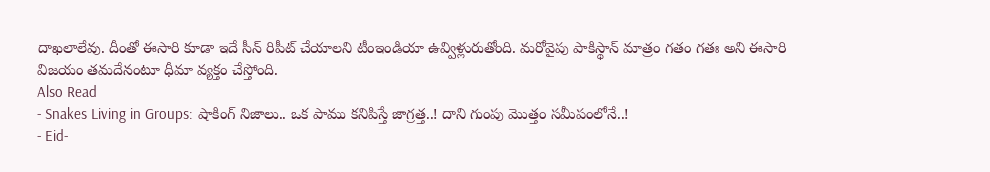దాఖలాలేవు. దీంతో ఈసారి కూడా ఇదే సీన్ రిపీట్ చేయాలని టీంఇండియా ఉవ్విళ్లురుతోంది. మరోవైపు పాకిస్థాన్ మాత్రం గతం గతః అని ఈసారి విజయం తమదేనంటూ ధీమా వ్యక్తం చేస్తోంది.
Also Read
- Snakes Living in Groups: షాకింగ్ నిజాలు.. ఒక పాము కనిపిస్తే జాగ్రత్త..! దాని గుంపు మొత్తం సమీపంలోనే..!
- Eid-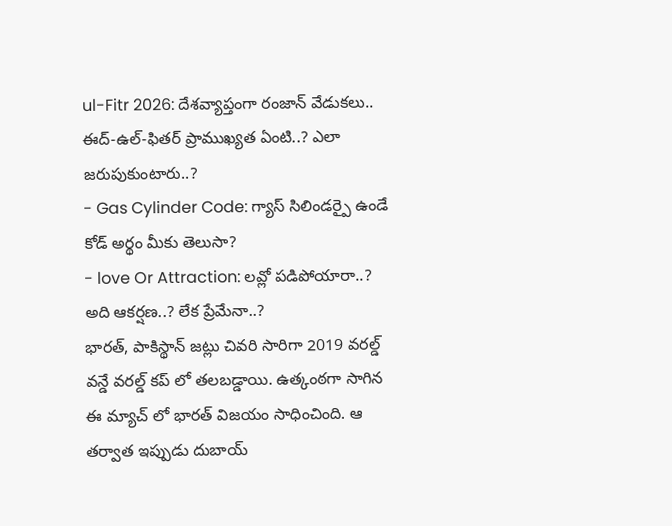ul-Fitr 2026: దేశవ్యాప్తంగా రంజాన్ వేడుకలు.. ఈద్-ఉల్-ఫితర్ ప్రాముఖ్యత ఏంటి..? ఎలా జరుపుకుంటారు..?
- Gas Cylinder Code: గ్యాస్ సిలిండర్పై ఉండే కోడ్ అర్థం మీకు తెలుసా?
- love Or Attraction: లవ్లో పడిపోయారా..? అది ఆకర్షణ..? లేక ప్రేమేనా..?
భారత్, పాకిస్థాన్ జట్లు చివరి సారిగా 2019 వరల్డ్ వన్డే వరల్డ్ కప్ లో తలబడ్డాయి. ఉత్కంఠగా సాగిన ఈ మ్యాచ్ లో భారత్ విజయం సాధించింది. ఆ తర్వాత ఇప్పుడు దుబాయ్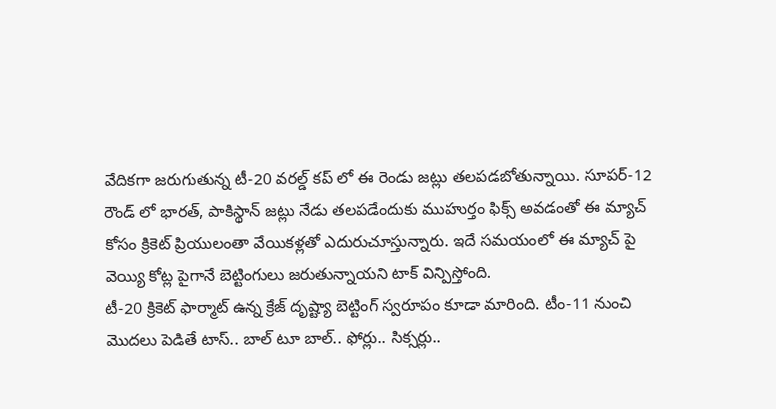వేదికగా జరుగుతున్న టీ-20 వరల్డ్ కప్ లో ఈ రెండు జట్లు తలపడబోతున్నాయి. సూపర్-12 రౌండ్ లో భారత్, పాకిస్థాన్ జట్లు నేడు తలపడేందుకు ముహుర్తం ఫిక్స్ అవడంతో ఈ మ్యాచ్ కోసం క్రికెట్ ప్రియులంతా వేయికళ్లతో ఎదురుచూస్తున్నారు. ఇదే సమయంలో ఈ మ్యాచ్ పై వెయ్యి కోట్ల పైగానే బెట్టింగులు జరుతున్నాయని టాక్ విన్పిస్తోంది.
టీ-20 క్రికెట్ ఫార్మాట్ ఉన్న క్రేజ్ దృష్ట్యా బెట్టింగ్ స్వరూపం కూడా మారింది. టీం-11 నుంచి మొదలు పెడితే టాస్.. బాల్ టూ బాల్.. ఫోర్లు.. సిక్సర్లు..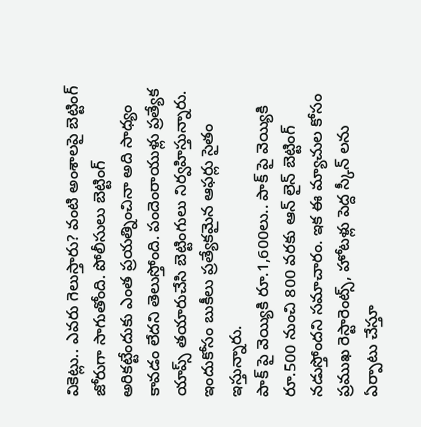వికెట్లు.. ఎవరు గెలుస్తారు? వంటి అంశాలపై బెట్టింగ్ జోరుగా సాగుతోంది. పోలీసులు బెట్టింగ్ అరికట్టేందుకు ఎంత ప్రయత్నించినా అది సాధ్యం కావడం లేదని తెలుస్తోంది. పందెంరాయుళ్లు ప్రత్యేక యాప్స్ తయారుచేసి బెట్టింగులు నిర్వహిస్తున్నారు. ఇందుకోసం బుకీలు ప్రత్యేకమైన ఆఫర్లు సైతం ఇస్తున్నారు.
పాక్ పై వెయ్యికి రూ.1,600లు.. పాక్ పై వెయ్యికి రూ.500 నుంచి 800 వరకు ఆన్ లైన్ బెట్టింగ్ నడుస్తోందని సమాచారం. ఇక ఈ మ్యాచుల కోసం ప్రముఖ రెస్టారెంట్స్, హోటళ్లు పెద్ద స్కీన్ లను ఏర్పాటు చేస్తూ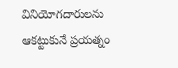వినియోగదారులను ఆకట్టుకునే ప్రయత్నం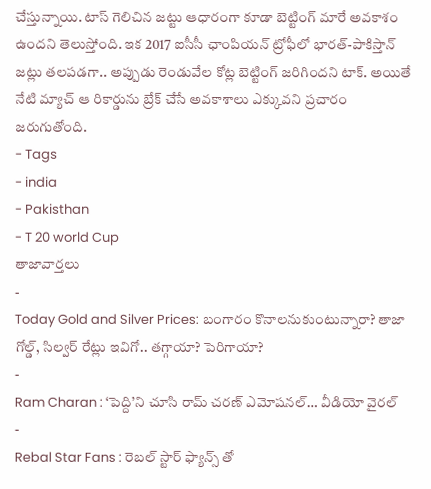చేస్తున్నాయి. టాస్ గెలిచిన జట్టు ఆధారంగా కూడా బెట్టింగ్ మారే అవకాశం ఉందని తెలుస్తోంది. ఇక 2017 ఐసీసీ ఛాంపియన్ ట్రోఫీలో భారత్-పాకిస్తాన్ జట్లు తలపడగా.. అప్పుడు రెండువేల కోట్ల బెట్టింగ్ జరిగిందని టాక్. అయితే నేటి మ్యాచ్ ఆ రికార్డును బ్రేక్ చేసే అవకాశాలు ఎక్కువని ప్రచారం జరుగుతోంది.
- Tags
- india
- Pakisthan
- T 20 world Cup
తాజావార్తలు
-
Today Gold and Silver Prices: బంగారం కొనాలనుకుంటున్నారా? తాజా గోల్డ్, సిల్వర్ రేట్లు ఇవిగో.. తగ్గాయా? పెరిగాయా?
-
Ram Charan : ‘పెద్ది’ని చూసి రామ్ చరణ్ ఎమోషనల్… వీడియో వైరల్
-
Rebal Star Fans : రెబల్ స్టార్ ఫ్యాన్స్ తో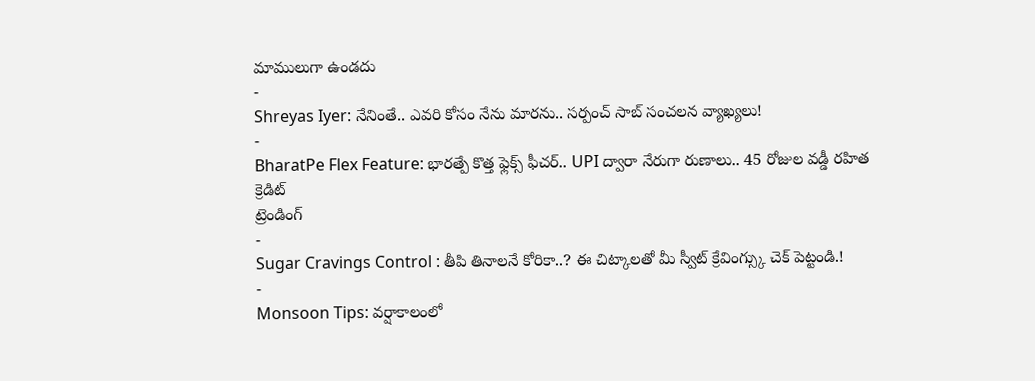మాములుగా ఉండదు
-
Shreyas Iyer: నేనింతే.. ఎవరి కోసం నేను మారను.. సర్పంచ్ సాబ్ సంచలన వ్యాఖ్యలు!
-
BharatPe Flex Feature: భారత్పే కొత్త ఫ్లెక్స్ ఫీచర్.. UPI ద్వారా నేరుగా రుణాలు.. 45 రోజుల వడ్డీ రహిత క్రెడిట్
ట్రెండింగ్
-
Sugar Cravings Control : తీపి తినాలనే కోరికా..? ఈ చిట్కాలతో మీ స్వీట్ క్రేవింగ్స్కు చెక్ పెట్టండి.!
-
Monsoon Tips: వర్షాకాలంలో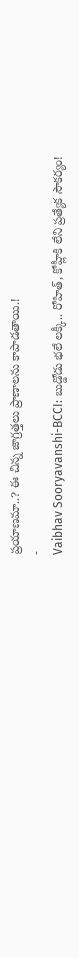ప్రయాణమా..? ఈ చిన్న జాగ్రత్తలు ప్రాణాలను కాపాడతాయి.!
-
Vaibhav Sooryavanshi-BCCI: బుడ్డోడు భలే లక్కీ.. రోహిత్, కోహ్లీకి లేని ప్రత్యేక సౌకర్యం!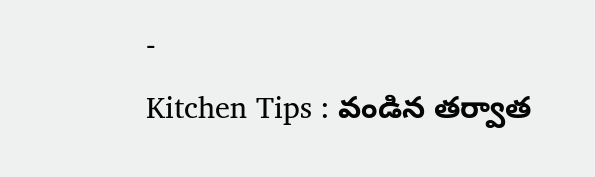-
Kitchen Tips : వండిన తర్వాత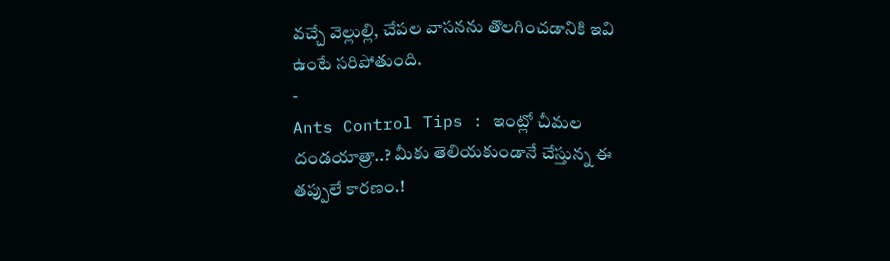వచ్చే వెల్లుల్లి, చేపల వాసనను తొలగించడానికి ఇవి ఉంటే సరిపోతుంది.
-
Ants Control Tips : ఇంట్లో చీమల దండయాత్రా..? మీకు తెలియకుండానే చేస్తున్న ఈ తప్పులే కారణం.!